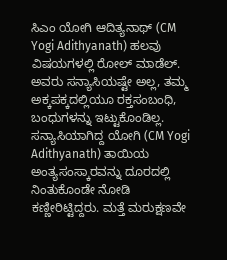ಸಿಎಂ ಯೋಗಿ ಆದಿತ್ಯನಾಥ್ (CM Yogi Adithyanath) ಹಲವು ವಿಷಯಗಳಲ್ಲಿ ರೋಲ್ ಮಾಡೆಲ್. ಅವರು ಸನ್ಯಾಸಿಯಷ್ಟೇ ಅಲ್ಲ, ತಮ್ಮ ಅಕ್ಕಪಕ್ಕದಲ್ಲಿಯೂ ರಕ್ತಸಂಬಂಧಿ, ಬಂಧುಗಳನ್ನು ಇಟ್ಟುಕೊಂಡಿಲ್ಲ. ಸನ್ಯಾಸಿಯಾಗಿದ್ದ ಯೋಗಿ (CM Yogi Adithyanath) ತಾಯಿಯ ಅಂತ್ಯಸಂಸ್ಕಾರವನ್ನು ದೂರದಲ್ಲಿ ನಿಂತುಕೊಂಡೇ ನೋಡಿ ಕಣ್ಣೀರಿಟ್ಟಿದ್ದರು. ಮತ್ತೆ ಮರುಕ್ಷಣವೇ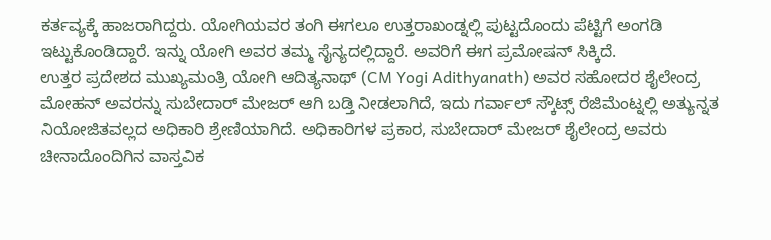ಕರ್ತವ್ಯಕ್ಕೆ ಹಾಜರಾಗಿದ್ದರು. ಯೋಗಿಯವರ ತಂಗಿ ಈಗಲೂ ಉತ್ತರಾಖಂಡ್ನಲ್ಲಿ ಪುಟ್ಟದೊಂದು ಪೆಟ್ಟಿಗೆ ಅಂಗಡಿ ಇಟ್ಟುಕೊಂಡಿದ್ದಾರೆ. ಇನ್ನು ಯೋಗಿ ಅವರ ತಮ್ಮ ಸೈನ್ಯದಲ್ಲಿದ್ದಾರೆ. ಅವರಿಗೆ ಈಗ ಪ್ರಮೋಷನ್ ಸಿಕ್ಕಿದೆ.
ಉತ್ತರ ಪ್ರದೇಶದ ಮುಖ್ಯಮಂತ್ರಿ ಯೋಗಿ ಆದಿತ್ಯನಾಥ್ (CM Yogi Adithyanath) ಅವರ ಸಹೋದರ ಶೈಲೇಂದ್ರ ಮೋಹನ್ ಅವರನ್ನು ಸುಬೇದಾರ್ ಮೇಜರ್ ಆಗಿ ಬಡ್ತಿ ನೀಡಲಾಗಿದೆ, ಇದು ಗರ್ವಾಲ್ ಸ್ಕೌಟ್ಸ್ ರೆಜಿಮೆಂಟ್ನಲ್ಲಿ ಅತ್ಯುನ್ನತ ನಿಯೋಜಿತವಲ್ಲದ ಅಧಿಕಾರಿ ಶ್ರೇಣಿಯಾಗಿದೆ. ಅಧಿಕಾರಿಗಳ ಪ್ರಕಾರ, ಸುಬೇದಾರ್ ಮೇಜರ್ ಶೈಲೇಂದ್ರ ಅವರು ಚೀನಾದೊಂದಿಗಿನ ವಾಸ್ತವಿಕ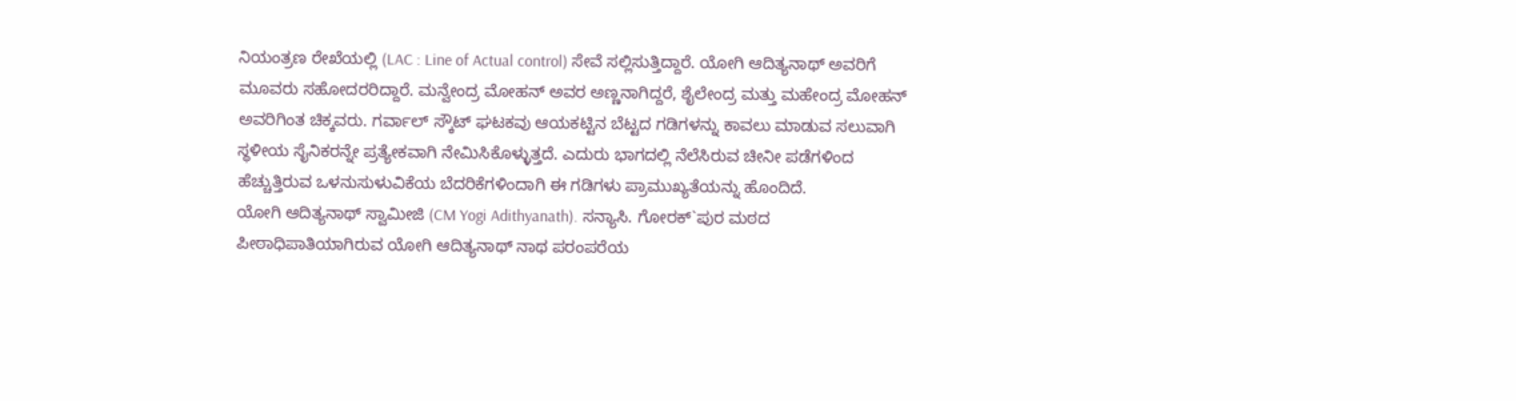ನಿಯಂತ್ರಣ ರೇಖೆಯಲ್ಲಿ (LAC : Line of Actual control) ಸೇವೆ ಸಲ್ಲಿಸುತ್ತಿದ್ದಾರೆ. ಯೋಗಿ ಆದಿತ್ಯನಾಥ್ ಅವರಿಗೆ ಮೂವರು ಸಹೋದರರಿದ್ದಾರೆ. ಮನ್ವೇಂದ್ರ ಮೋಹನ್ ಅವರ ಅಣ್ಣನಾಗಿದ್ದರೆ, ಶೈಲೇಂದ್ರ ಮತ್ತು ಮಹೇಂದ್ರ ಮೋಹನ್ ಅವರಿಗಿಂತ ಚಿಕ್ಕವರು. ಗರ್ವಾಲ್ ಸ್ಕೌಟ್ ಘಟಕವು ಆಯಕಟ್ಟಿನ ಬೆಟ್ಟದ ಗಡಿಗಳನ್ನು ಕಾವಲು ಮಾಡುವ ಸಲುವಾಗಿ ಸ್ಥಳೀಯ ಸೈನಿಕರನ್ನೇ ಪ್ರತ್ಯೇಕವಾಗಿ ನೇಮಿಸಿಕೊಳ್ಳುತ್ತದೆ. ಎದುರು ಭಾಗದಲ್ಲಿ ನೆಲೆಸಿರುವ ಚೀನೀ ಪಡೆಗಳಿಂದ ಹೆಚ್ಚುತ್ತಿರುವ ಒಳನುಸುಳುವಿಕೆಯ ಬೆದರಿಕೆಗಳಿಂದಾಗಿ ಈ ಗಡಿಗಳು ಪ್ರಾಮುಖ್ಯತೆಯನ್ನು ಹೊಂದಿದೆ.
ಯೋಗಿ ಆದಿತ್ಯನಾಥ್ ಸ್ವಾಮೀಜಿ (CM Yogi Adithyanath). ಸನ್ಯಾಸಿ. ಗೋರಕ್`ಪುರ ಮಠದ ಪೀಠಾಧಿಪಾತಿಯಾಗಿರುವ ಯೋಗಿ ಆದಿತ್ಯನಾಥ್ ನಾಥ ಪರಂಪರೆಯ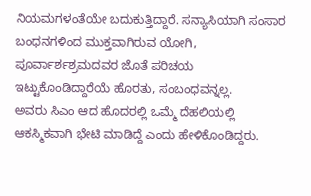ನಿಯಮಗಳಂತೆಯೇ ಬದುಕುತ್ತಿದ್ದಾರೆ. ಸನ್ಯಾಸಿಯಾಗಿ ಸಂಸಾರ ಬಂಧನಗಳಿಂದ ಮುಕ್ತವಾಗಿರುವ ಯೋಗಿ, ಪೂರ್ವಾರ್ಶಶ್ರಮದವರ ಜೊತೆ ಪರಿಚಯ ಇಟ್ಟುಕೊಂಡಿದ್ದಾರೆಯೆ ಹೊರತು, ಸಂಬಂಧವನ್ನಲ್ಲ.
ಅವರು ಸಿಎಂ ಆದ ಹೊದರಲ್ಲಿ ಒಮ್ಮೆ ದೆಹಲಿಯಲ್ಲಿ ಆಕಸ್ಮಿಕವಾಗಿ ಭೇಟಿ ಮಾಡಿದ್ದೆ ಎಂದು ಹೇಳಿಕೊಂಡಿದ್ದರು.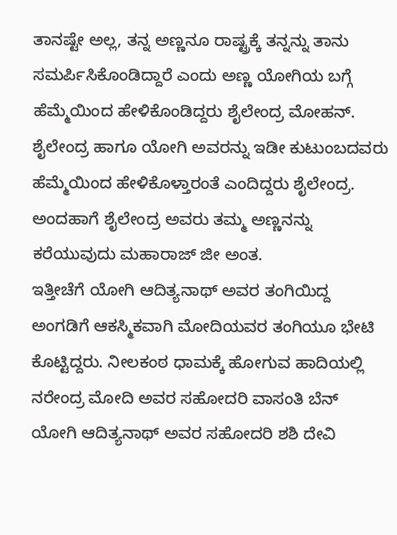ತಾನಷ್ಟೇ ಅಲ್ಲ, ತನ್ನ ಅಣ್ಣನೂ ರಾಷ್ಟ್ರಕ್ಕೆ ತನ್ನನ್ನು ತಾನು ಸಮರ್ಪಿಸಿಕೊಂಡಿದ್ದಾರೆ ಎಂದು ಅಣ್ಣ ಯೋಗಿಯ ಬಗ್ಗೆ ಹೆಮ್ಮೆಯಿಂದ ಹೇಳಿಕೊಂಡಿದ್ದರು ಶೈಲೇಂದ್ರ ಮೋಹನ್. ಶೈಲೇಂದ್ರ ಹಾಗೂ ಯೋಗಿ ಅವರನ್ನು ಇಡೀ ಕುಟುಂಬದವರು ಹೆಮ್ಮೆಯಿಂದ ಹೇಳಿಕೊಳ್ತಾರಂತೆ ಎಂದಿದ್ದರು ಶೈಲೇಂದ್ರ. ಅಂದಹಾಗೆ ಶೈಲೇಂದ್ರ ಅವರು ತಮ್ಮ ಅಣ್ಣನನ್ನು ಕರೆಯುವುದು ಮಹಾರಾಜ್ ಜೀ ಅಂತ.
ಇತ್ತೀಚೆಗೆ ಯೋಗಿ ಆದಿತ್ಯನಾಥ್ ಅವರ ತಂಗಿಯಿದ್ದ ಅಂಗಡಿಗೆ ಆಕಸ್ಮಿಕವಾಗಿ ಮೋದಿಯವರ ತಂಗಿಯೂ ಭೇಟಿ ಕೊಟ್ಟಿದ್ದರು. ನೀಲಕಂಠ ಧಾಮಕ್ಕೆ ಹೋಗುವ ಹಾದಿಯಲ್ಲಿ ನರೇಂದ್ರ ಮೋದಿ ಅವರ ಸಹೋದರಿ ವಾಸಂತಿ ಬೆನ್ ಯೋಗಿ ಆದಿತ್ಯನಾಥ್ ಅವರ ಸಹೋದರಿ ಶಶಿ ದೇವಿ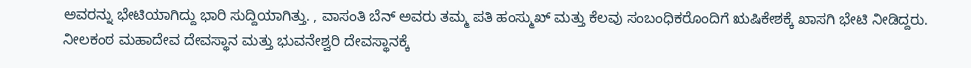ಅವರನ್ನು ಭೇಟಿಯಾಗಿದ್ದು ಭಾರಿ ಸುದ್ದಿಯಾಗಿತ್ತು. , ವಾಸಂತಿ ಬೆನ್ ಅವರು ತಮ್ಮ ಪತಿ ಹಂಸ್ಮುಖ್ ಮತ್ತು ಕೆಲವು ಸಂಬಂಧಿಕರೊಂದಿಗೆ ಋಷಿಕೇಶಕ್ಕೆ ಖಾಸಗಿ ಭೇಟಿ ನೀಡಿದ್ದರು. ನೀಲಕಂಠ ಮಹಾದೇವ ದೇವಸ್ಥಾನ ಮತ್ತು ಭುವನೇಶ್ವರಿ ದೇವಸ್ಥಾನಕ್ಕೆ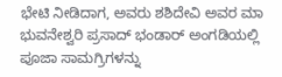ಭೇಟಿ ನೀಡಿದಾಗ, ಅವರು ಶಶಿದೇವಿ ಅವರ ಮಾ ಭುವನೇಶ್ವರಿ ಪ್ರಸಾದ್ ಭಂಡಾರ್ ಅಂಗಡಿಯಲ್ಲಿ ಪೂಜಾ ಸಾಮಗ್ರಿಗಳನ್ನು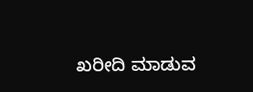ಖರೀದಿ ಮಾಡುವ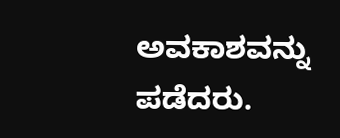ಅವಕಾಶವನ್ನು ಪಡೆದರು.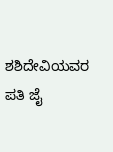ಶಶಿದೇವಿಯವರ ಪತಿ ಜೈ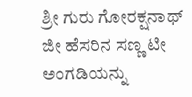ಶ್ರೀ ಗುರು ಗೋರಕ್ಷನಾಥ್ ಜೀ ಹೆಸರಿನ ಸಣ್ಣ ಟೀ ಅಂಗಡಿಯನ್ನು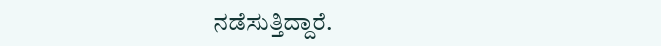ನಡೆಸುತ್ತಿದ್ದಾರೆ.